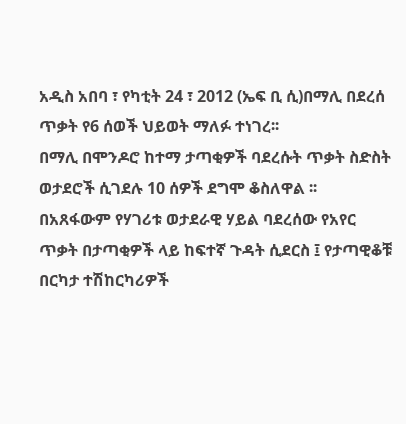አዲስ አበባ ፣ የካቲት 24 ፣ 2012 (ኤፍ ቢ ሲ)በማሊ በደረሰ ጥቃት የ6 ሰወች ህይወት ማለፉ ተነገረ፡፡
በማሊ በሞንዶሮ ከተማ ታጣቂዎች ባደረሱት ጥቃት ስድስት ወታደሮች ሲገደሉ 10 ሰዎች ደግሞ ቆስለዋል ፡፡
በአጸፋውም የሃገሪቱ ወታደራዊ ሃይል ባደረሰው የአየር ጥቃት በታጣቂዎች ላይ ከፍተኛ ጉዳት ሲደርስ ፤ የታጣዊቆቹ በርካታ ተሽከርካሪዎች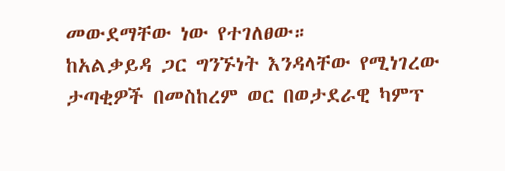መውደማቸው ነው የተገለፀው።
ከአልቃይዳ ጋር ግንኙነት እንዳላቸው የሚነገረው ታጣቂዎች በመስከረም ወር በወታደራዊ ካምፕ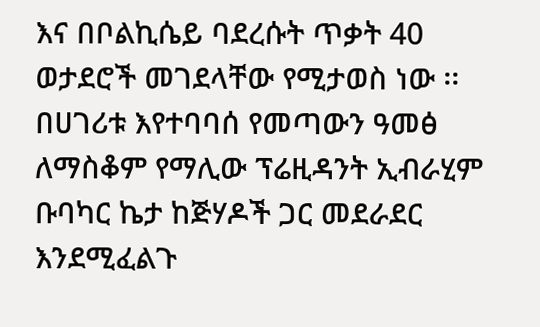እና በቦልኪሴይ ባደረሱት ጥቃት 40 ወታደሮች መገደላቸው የሚታወስ ነው ፡፡
በሀገሪቱ እየተባባሰ የመጣውን ዓመፅ ለማስቆም የማሊው ፕሬዚዳንት ኢብራሂም ቡባካር ኬታ ከጅሃዶች ጋር መደራደር እንደሚፈልጉ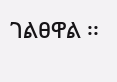ገልፀዋል ፡፡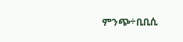ምንጭ÷ቢቢሲ